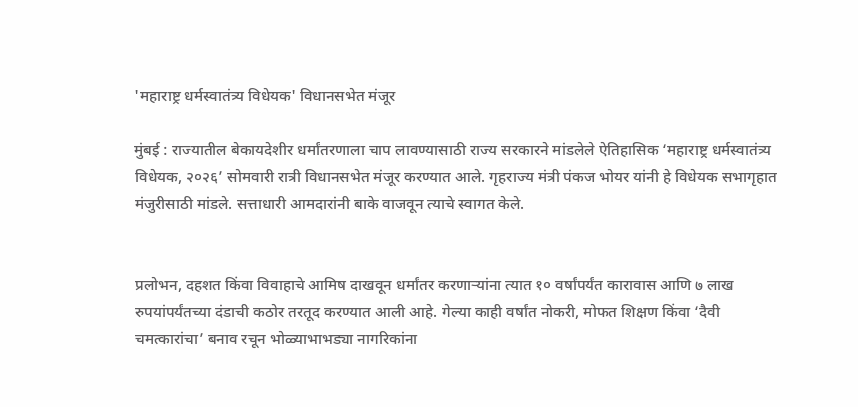'महाराष्ट्र धर्मस्वातंत्र्य विधेयक' विधानसभेत मंजूर

मुंबई : राज्यातील बेकायदेशीर धर्मांतरणाला चाप लावण्यासाठी राज्य सरकारने मांडलेले ऐतिहासिक ‘महाराष्ट्र धर्मस्वातंत्र्य विधेयक, २०२६’ सोमवारी रात्री विधानसभेत मंजूर करण्यात आले. गृहराज्य मंत्री पंकज भोयर यांनी हे विधेयक सभागृहात मंजुरीसाठी मांडले. सत्ताधारी आमदारांनी बाके वाजवून त्याचे स्वागत केले.


प्रलोभन, दहशत किंवा विवाहाचे आमिष दाखवून धर्मांतर करणाऱ्यांना त्यात १० वर्षांपर्यंत कारावास आणि ७ लाख रुपयांपर्यंतच्या दंडाची कठोर तरतूद करण्यात आली आहे. गेल्या काही वर्षांत नोकरी, मोफत शिक्षण किंवा ‘दैवी चमत्कारांचा’ बनाव रचून भोळ्याभाभड्या नागरिकांना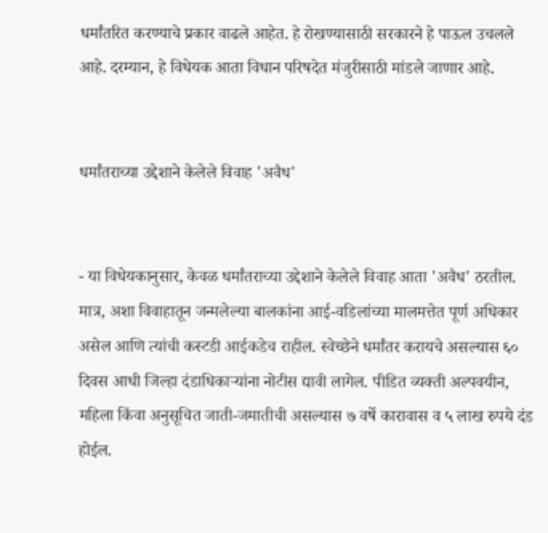धर्मांतरित करण्याचे प्रकार वाढले आहेत. हे रोखण्यासाठी सरकारने हे पाऊल उचलले आहे. दरम्यान, हे विधेयक आता विधान परिषदेत मंजुरीसाठी मांडले जाणार आहे.


धर्मांतराच्या उद्देशाने केलेले विवाह 'अवैध'


- या विधेयकानुसार, केवळ धर्मांतराच्या उद्देशाने केलेले विवाह आता 'अवैध' ठरतील. मात्र, अशा विवाहातून जन्मलेल्या बालकांना आई-वडिलांच्या मालमत्तेत पूर्ण अधिकार असेल आणि त्यांची कस्टडी आईकडेच राहील. स्वेच्छेने धर्मांतर करायचे असल्यास ६० दिवस आधी जिल्हा दंडाधिकाऱ्यांना नोटीस द्यावी लागेल. पीडित व्यक्ती अल्पवयीन, महिला किंवा अनुसूचित जाती-जमातीची असल्यास ७ वर्षे कारावास व ५ लाख रुपये दंड होईल.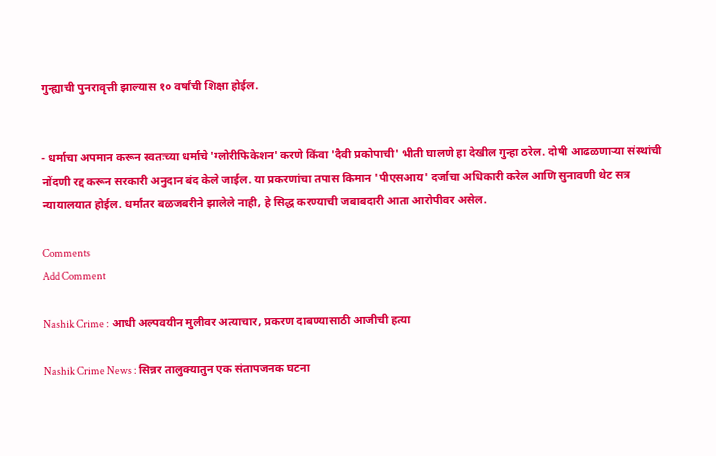गुन्ह्याची पुनरावृत्ती झाल्यास १० वर्षांची शिक्षा होईल.


- धर्माचा अपमान करून स्वतःच्या धर्माचे 'ग्लोरीफिकेशन' करणे किंवा 'दैवी प्रकोपाची' भीती घालणे हा देखील गुन्हा ठरेल. दोषी आढळणाऱ्या संस्थांची नोंदणी रद्द करून सरकारी अनुदान बंद केले जाईल. या प्रकरणांचा तपास किमान 'पीएसआय' दर्जाचा अधिकारी करेल आणि सुनावणी थेट सत्र न्यायालयात होईल. धर्मांतर बळजबरीने झालेले नाही, हे सिद्ध करण्याची जबाबदारी आता आरोपीवर असेल.

Comments
Add Comment

Nashik Crime : आधी अल्पवयीन मुलीवर अत्याचार, प्रकरण दाबण्यासाठी आजीची हत्या

Nashik Crime News : सिन्नर तालुक्यातुन एक संतापजनक घटना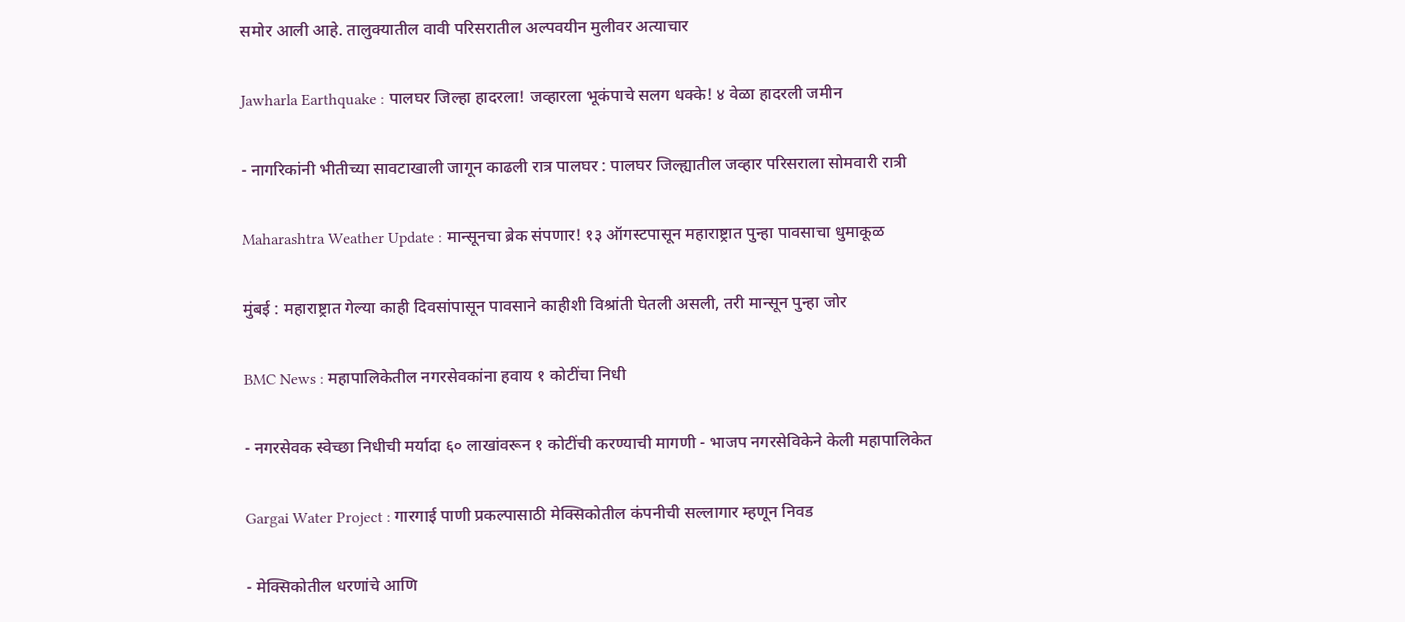समोर आली आहे. तालुक्यातील वावी परिसरातील अल्पवयीन मुलीवर अत्याचार

Jawharla Earthquake : पालघर जिल्हा हादरला! जव्हारला भूकंपाचे सलग धक्के! ४ वेळा हादरली जमीन

- नागरिकांनी भीतीच्या सावटाखाली जागून काढली रात्र पालघर : पालघर जिल्ह्यातील जव्हार परिसराला सोमवारी रात्री

Maharashtra Weather Update : मान्सूनचा ब्रेक संपणार! १३ ऑगस्टपासून महाराष्ट्रात पुन्हा पावसाचा धुमाकूळ

मुंबई : महाराष्ट्रात गेल्या काही दिवसांपासून पावसाने काहीशी विश्रांती घेतली असली, तरी मान्सून पुन्हा जोर

BMC News : महापालिकेतील नगरसेवकांना हवाय १ कोटींचा निधी

- नगरसेवक स्वेच्छा निधीची मर्यादा ६० लाखांवरून १ कोटींची करण्याची मागणी - भाजप नगरसेविकेने केली महापालिकेत

Gargai Water Project : गारगाई पाणी प्रकल्पासाठी मेक्सिकोतील कंपनीची सल्लागार म्हणून निवड

- मेक्सिकोतील धरणांचे आणि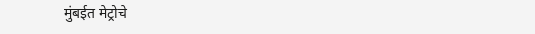मुंबईत मेट्रोचे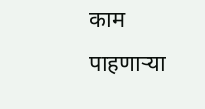काम पाहणाऱ्या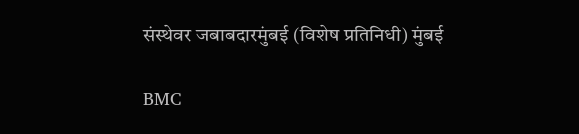संस्थेवर जबाबदारमुंबई (विशेष प्रतिनिधी) मुंबई

BMC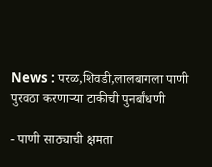News : परळ,शिवडी,लालबागला पाणी पुरवठा करणाऱ्या टाकीची पुनर्बांधणी

- पाणी साठ्याची क्षमता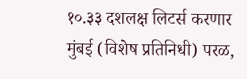१०.३३ दशलक्ष लिटर्स करणार मुंबई (विशेष प्रतिनिधी) परळ,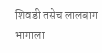शिवडी तसेच लालबाग भागाला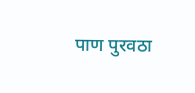पाण पुरवठा